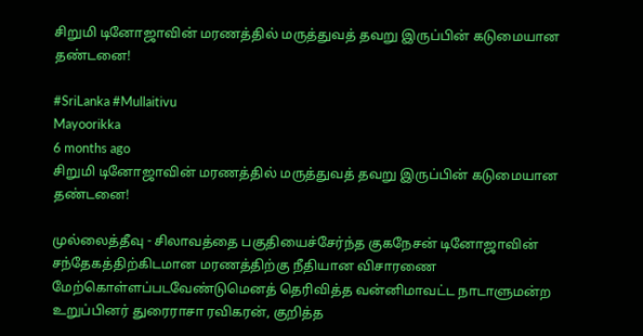சிறுமி டினோஜாவின் மரணத்தில் மருத்துவத் தவறு இருப்பின் கடுமையான தண்டனை!

#SriLanka #Mullaitivu
Mayoorikka
6 months ago
சிறுமி டினோஜாவின் மரணத்தில் மருத்துவத் தவறு இருப்பின் கடுமையான தண்டனை!

முல்லைத்தீவு - சிலாவத்தை பகுதியைச்சேர்ந்த குகநேசன் டினோஜாவின் சந்தேகத்திற்கிடமான மரணத்திற்கு நீதியான விசாரணை மேற்கொள்ளப்படவேண்டுமெனத் தெரிவித்த வன்னிமாவட்ட நாடாளுமன்ற உறுப்பினர் துரைராசா ரவிகரன், குறித்த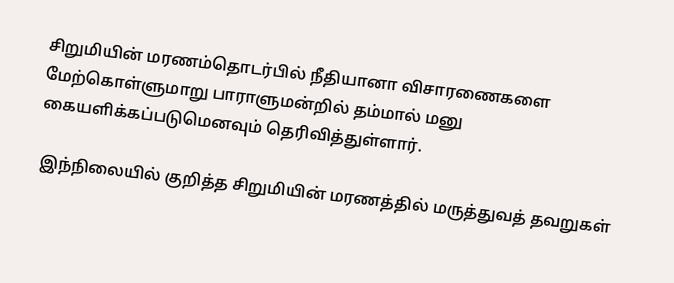சிறுமியின் மரணம்தொடர்பில் நீதியானா விசாரணைகளை மேற்கொள்ளுமாறு பாராளுமன்றில் தம்மால் மனு கையளிக்கப்படுமெனவும் தெரிவித்துள்ளார்.

 இந்நிலையில் குறித்த சிறுமியின் மரணத்தில் மருத்துவத் தவறுகள்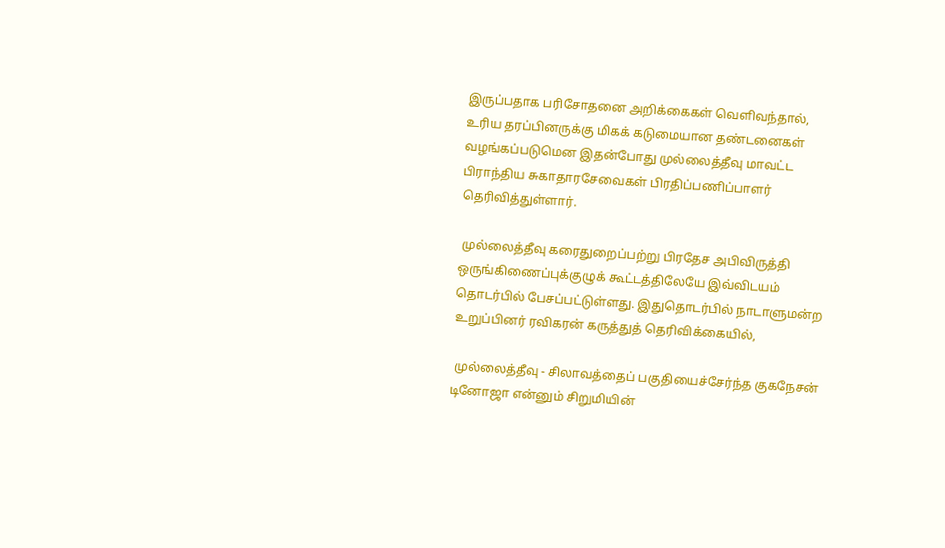இருப்பதாக பரிசோதனை அறிக்கைகள் வெளிவந்தால், உரிய தரப்பினருக்கு மிகக் கடுமையான தண்டனைகள் வழங்கப்படுமென இதன்போது முல்லைத்தீவு மாவட்ட பிராந்திய சுகாதாரசேவைகள் பிரதிப்பணிப்பாளர் தெரிவித்துள்ளார்.

 முல்லைத்தீவு கரைதுறைப்பற்று பிரதேச அபிவிருத்தி ஒருங்கிணைப்புக்குழுக் கூட்டத்திலேயே இவ்விடயம் தொடர்பில் பேசப்பட்டுள்ளது. இதுதொடர்பில் நாடாளுமன்ற உறுப்பினர் ரவிகரன் கருத்துத் தெரிவிக்கையில்,

 முல்லைத்தீவு - சிலாவத்தைப் பகுதியைச்சேர்ந்த குகநேசன் டினோஜா என்னும் சிறுமியின்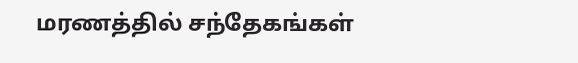மரணத்தில் சந்தேகங்கள்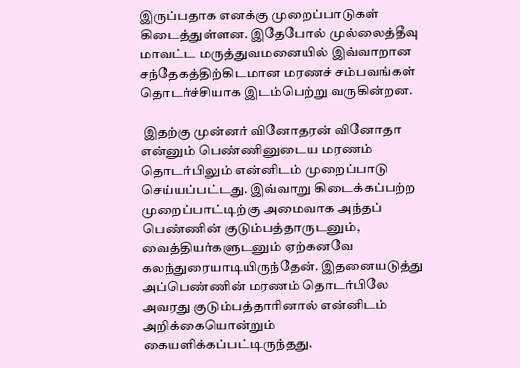இருப்பதாக எனக்கு முறைப்பாடுகள் கிடைத்துள்ளன. இதேபோல் முல்லைத்தீவு மாவட்ட மருத்துவமனையில் இவ்வாறான சந்தேகத்திற்கிடமான மரணச் சம்பவங்கள் தொடர்ச்சியாக இடம்பெற்று வருகின்றன.

 இதற்கு முன்னர் வினோதரன் வினோதா என்னும் பெண்ணினுடைய மரணம் தொடர்பிலும் என்னிடம் முறைப்பாடு செய்யப்பட்டது. இவ்வாறு கிடைக்கப்பற்ற முறைப்பாட்டிற்கு அமைவாக அந்தப் பெண்ணின் குடும்பத்தாருடனும், வைத்தியர்களுடனும் ஏற்கனவே கலந்துரையாடியிருந்தேன். இதனையடுத்து அப்பெண்ணின் மரணம் தொடர்பிலே அவரது குடும்பத்தாரினால் என்னிடம் அறிக்கையொன்றும் கையளிக்கப்பட்டிருந்தது.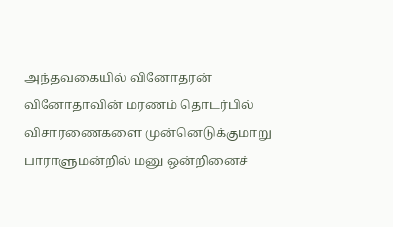அந்தவகையில் வினோதரன் வினோதாவின் மரணம் தொடர்பில் விசாரணைகளை முன்னெடுக்குமாறு பாராளுமன்றில் மனு ஒன்றினைச்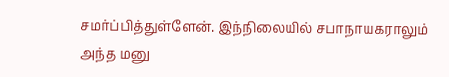சமர்ப்பித்துள்ளேன். இந்நிலையில் சபாநாயகராலும் அந்த மனு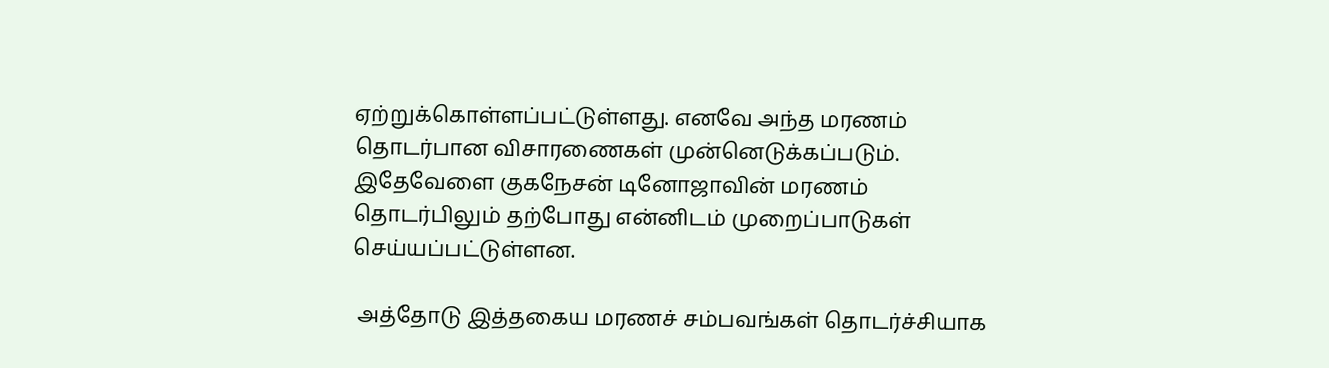ஏற்றுக்கொள்ளப்பட்டுள்ளது. எனவே அந்த மரணம் தொடர்பான விசாரணைகள் முன்னெடுக்கப்படும். இதேவேளை குகநேசன் டினோஜாவின் மரணம் தொடர்பிலும் தற்போது என்னிடம் முறைப்பாடுகள் செய்யப்பட்டுள்ளன.

 அத்தோடு இத்தகைய மரணச் சம்பவங்கள் தொடர்ச்சியாக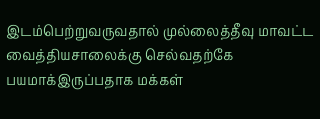இடம்பெற்றுவருவதால் முல்லைத்தீவு மாவட்ட வைத்தியசாலைக்கு செல்வதற்கே பயமாக்இருப்பதாக மக்கள்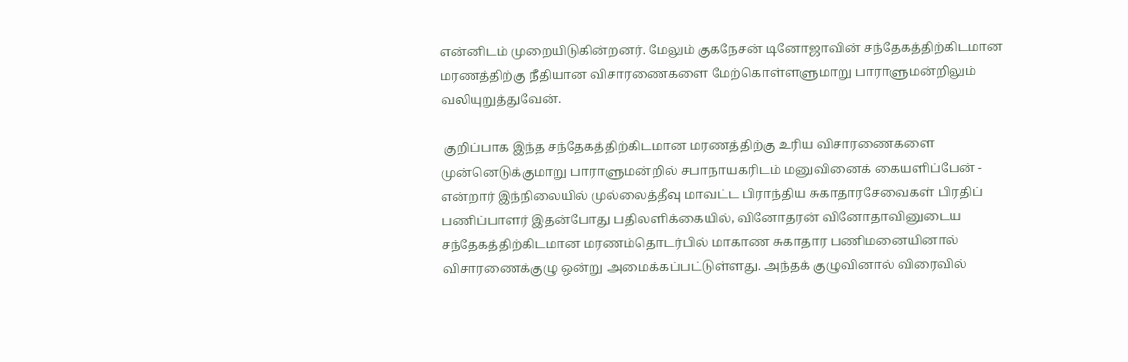என்னிடம் முறையிடுகின்றனர். மேலும் குகநேசன் டினோஜாவின் சந்தேகத்திற்கிடமான மரணத்திற்கு நீதியான விசாரணைகளை மேற்கொள்ளளுமாறு பாராளுமன்றிலும் வலியுறுத்துவேன்.

 குறிப்பாக இந்த சந்தேகத்திற்கிடமான மரணத்திற்கு உரிய விசாரணைகளை முன்னெடுக்குமாறு பாராளுமன்றில் சபாநாயகரிடம் மனுவினைக் கையளிப்பேன் - என்றார் இந்நிலையில் முல்லைத்தீவு மாவட்ட பிராந்திய சுகாதாரசேவைகள் பிரதிப் பணிப்பாளர் இதன்போது பதிலளிக்கையில், வினோதரன் வினோதாவினுடைய சந்தேகத்திற்கிடமான மரணம்தொடர்பில் மாகாண சுகாதார பணிமனையினால் விசாரணைக்குழு ஒன்று அமைக்கப்பட்டுள்ளது. அந்தக் குழுவினால் விரைவில்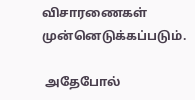விசாரணைகள் முன்னெடுக்கப்படும்.

 அதேபோல்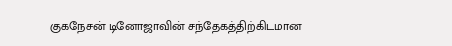குகநேசன் டினோஜாவின் சந்தேகத்திற்கிடமான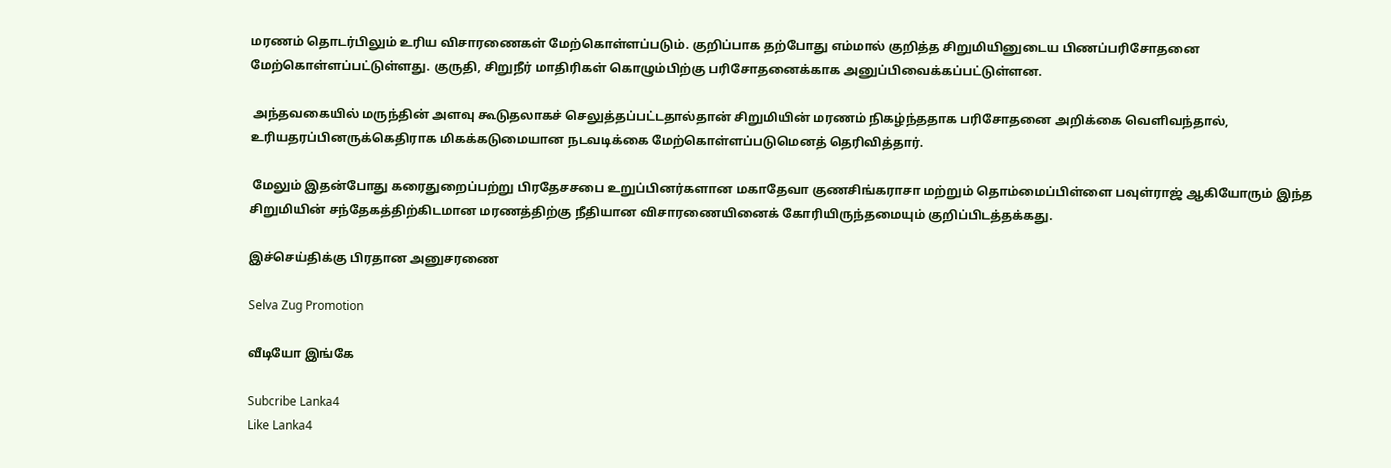மரணம் தொடர்பிலும் உரிய விசாரணைகள் மேற்கொள்ளப்படும். குறிப்பாக தற்போது எம்மால் குறித்த சிறுமியினுடைய பிணப்பரிசோதனை மேற்கொள்ளப்பட்டுள்ளது. குருதி, சிறுநீர் மாதிரிகள் கொழும்பிற்கு பரிசோதனைக்காக அனுப்பிவைக்கப்பட்டுள்ளன.

 அந்தவகையில் மருந்தின் அளவு கூடுதலாகச் செலுத்தப்பட்டதால்தான் சிறுமியின் மரணம் நிகழ்ந்ததாக பரிசோதனை அறிக்கை வெளிவந்தால், உரியதரப்பினருக்கெதிராக மிகக்கடுமையான நடவடிக்கை மேற்கொள்ளப்படுமெனத் தெரிவித்தார்.

 மேலும் இதன்போது கரைதுறைப்பற்று பிரதேசசபை உறுப்பினர்களான மகாதேவா குணசிங்கராசா மற்றும் தொம்மைப்பிள்ளை பவுள்ராஜ் ஆகியோரும் இந்த சிறுமியின் சந்தேகத்திற்கிடமான மரணத்திற்கு நீதியான விசாரணையினைக் கோரியிருந்தமையும் குறிப்பிடத்தக்கது.

இச்செய்திக்கு பிரதான அனுசரணை

Selva Zug Promotion

வீடியோ இங்கே

Subcribe Lanka4
Like Lanka4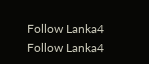Follow Lanka4
Follow Lanka4